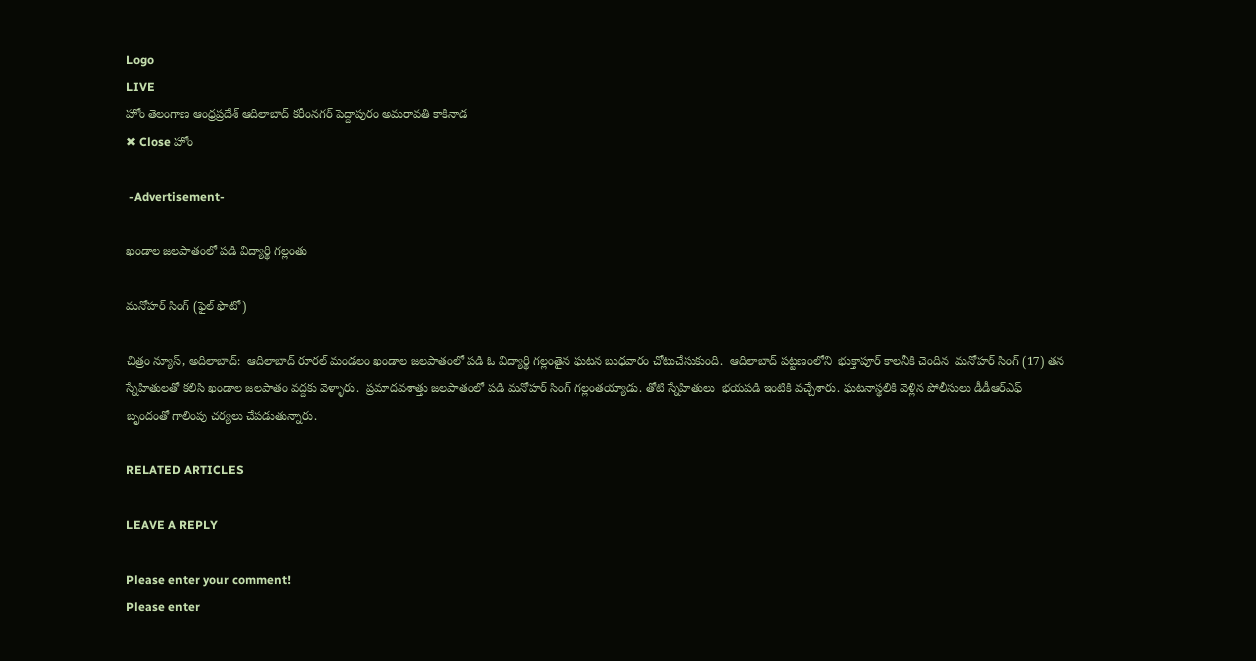Logo
LIVE
హోం తెలంగాణ ఆంధ్రప్రదేశ్ ఆదిలాబాద్ కరీంనగర్ పెద్దాపురం అమరావతి కాకినాడ
✖ Close హోం

 -Advertisement-

ఖండాల జలపాతంలో పడి విద్యార్థి గల్లంతు

మనోహర్ సింగ్ (ఫైల్ ఫొటో)

చిత్రం న్యూస్, అదిలాబాద్:  ఆదిలాబాద్ రూరల్ మండలం ఖండాల జలపాతంలో పడి ఓ విద్యార్థి గల్లంతైన ఘటన బుధవారం చోటుచేసుకుంది.  ఆదిలాబాద్ పట్టణంలోని  భుక్తాపూర్ కాలనీకి చెందిన  మనోహర్ సింగ్ (17) తన స్నేహితులతో కలిసి ఖండాల జలపాతం వద్దకు వెళ్ళారు.  ప్రమాదవశాత్తు జలపాతంలో పడి మనోహర్ సింగ్ గల్లంతయ్యాడు. తోటి స్నేహితులు  భయపడి ఇంటికి వచ్చేశారు. ఘటనాస్థలికి వెళ్లిన పోలీసులు డీడీఆర్ఎఫ్ బృందంతో గాలింపు చర్యలు చేపడుతున్నారు.

RELATED ARTICLES

LEAVE A REPLY

Please enter your comment!
Please enter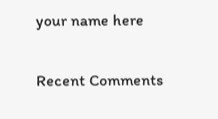your name here

Recent Comments